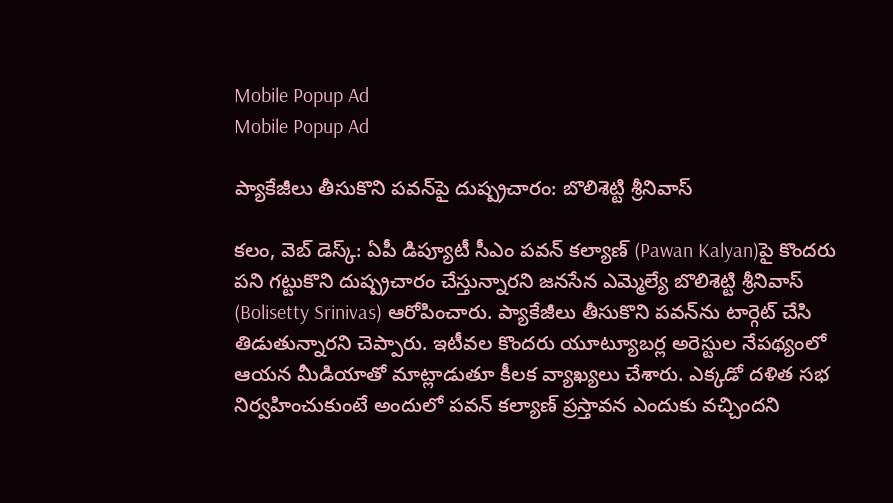Mobile Popup Ad
Mobile Popup Ad

ప్యాకేజీలు తీసుకొని ప‌వ‌న్‌పై దుష్ప్ర‌చారం: బొలిశెట్టి శ్రీనివాస్‌

క‌లం, వెబ్ డెస్క్‌: ఏపీ డిప్యూటీ సీఎం ప‌వ‌న్ క‌ల్యాణ్‌ (Pawan Kalyan)పై కొంద‌రు ప‌ని గ‌ట్టుకొని దుష్ప్ర‌చారం చేస్తున్నార‌ని జ‌న‌సేన ఎమ్మెల్యే బొలిశెట్టి శ్రీనివాస్ (Bolisetty Srinivas) ఆరోపించారు. ప్యాకేజీలు తీసుకొని ప‌వ‌న్‌ను టార్గెట్ చేసి తిడుతున్నార‌ని చెప్పారు. ఇటీవ‌ల కొంద‌రు యూట్యూబ‌ర్ల అరెస్టుల నేప‌థ్యంలో ఆయ‌న మీడియాతో మాట్లాడుతూ కీల‌క వ్యాఖ్య‌లు చేశారు. ఎక్క‌డో ద‌ళిత స‌భ నిర్వ‌హించుకుంటే అందులో ప‌వ‌న్ క‌ల్యాణ్ ప్ర‌స్తావ‌న ఎందుకు వ‌చ్చింద‌ని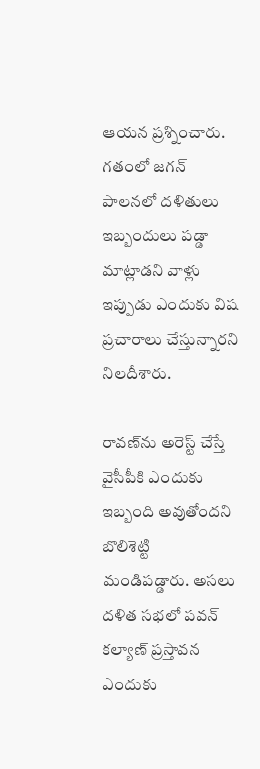ఆయ‌న ప్ర‌శ్నించారు. గ‌తంలో జ‌గ‌న్ పాల‌న‌లో ద‌ళితులు ఇబ్బందులు ప‌డ్డా మాట్లాడ‌ని వాళ్లు ఇప్పుడు ఎందుకు విష ప్ర‌చారాలు చేస్తున్నార‌ని నిల‌దీశారు.

రావ‌ణ్‌ను అరెస్ట్ చేస్తే వైసీపీకి ఎందుకు ఇబ్బంది అవుతోంద‌ని బొలిశెట్టి మండిప‌డ్డారు. అస‌లు ద‌ళిత స‌భ‌లో ప‌వ‌న్ క‌ల్యాణ్ ప్ర‌స్తావ‌న ఎందుకు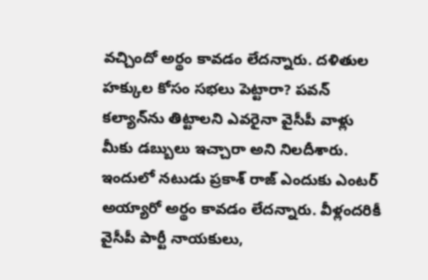వ‌చ్చిందో అర్థం కావ‌డం లేద‌న్నారు. ద‌ళితుల హ‌క్కుల కోసం స‌భ‌లు పెట్టారా? ప‌వ‌న్ క‌ల్యాన్‌ను తిట్టాల‌ని ఎవ‌రైనా వైసీపీ వాళ్లు మీకు డ‌బ్బులు ఇచ్చారా అని నిల‌దీశారు. ఇందులో న‌టుడు ప్ర‌కాశ్ రాజ్ ఎందుకు ఎంట‌ర్ అయ్యారో అర్థం కావ‌డం లేద‌న్నారు. వీళ్లంద‌రికీ వైసీపీ పార్టీ నాయ‌కులు,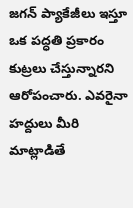జ‌గ‌న్ ప్యాకేజీలు ఇస్తూ ఒక ప‌ద్ధ‌తి ప్ర‌కారం కుట్రలు చేస్తున్నార‌ని ఆరోపంచారు. ఎవ‌రైనా హ‌ద్దులు మీరి మాట్లాడితే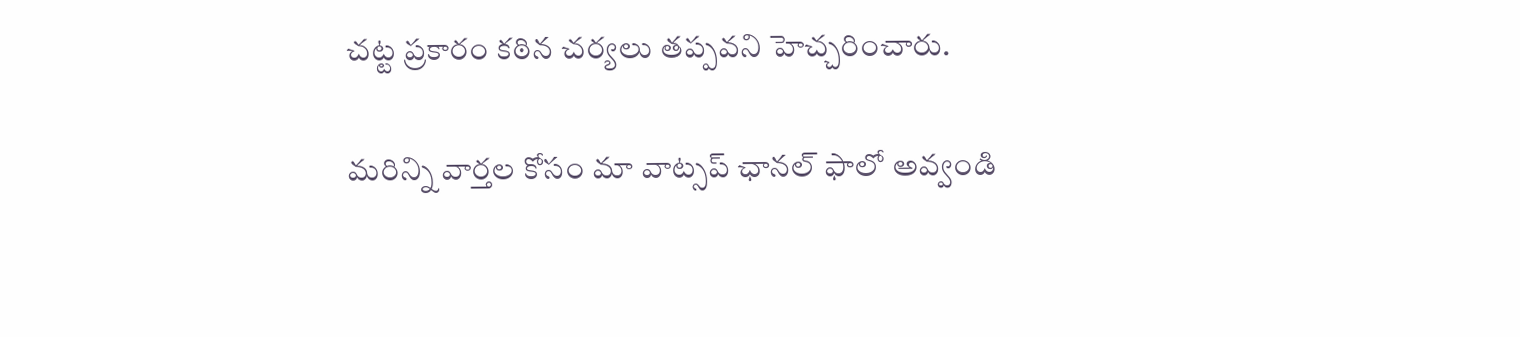చ‌ట్ట ప్ర‌కారం క‌ఠిన చ‌ర్య‌లు త‌ప్ప‌వ‌ని హెచ్చ‌రించారు.

మ‌రిన్ని వార్త‌ల కోసం మా వాట్స‌ప్ ఛాన‌ల్ ఫాలో అవ్వండి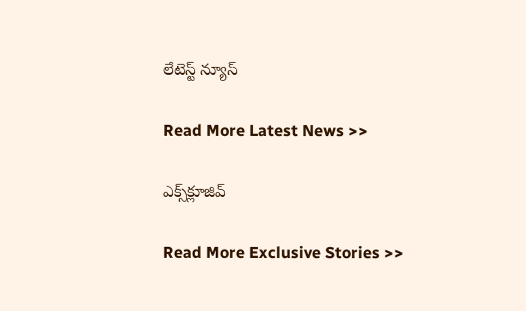లేటెస్ట్ న్యూస్‌

Read More Latest News >>

ఎక్స్‌క్లూజివ్‌

Read More Exclusive Stories >>